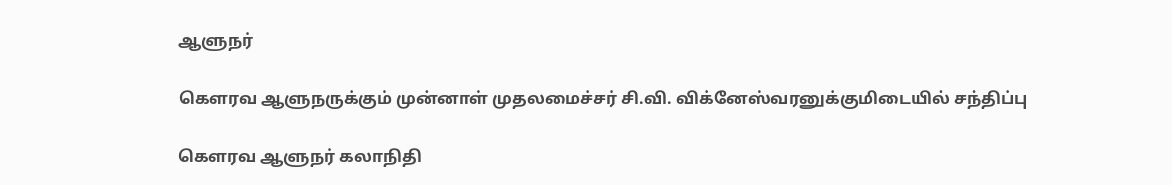ஆளுநர்

கௌரவ ஆளுநருக்கும் முன்னாள் முதலமைச்சர் சி.வி. விக்னேஸ்வரனுக்குமிடையில் சந்திப்பு

கௌரவ ஆளுநர் கலாநிதி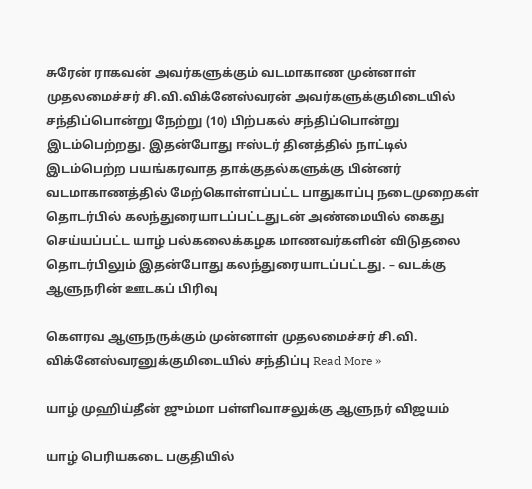சுரேன் ராகவன் அவர்களுக்கும் வடமாகாண முன்னாள் முதலமைச்சர் சி.வி.விக்னேஸ்வரன் அவர்களுக்குமிடையில் சந்திப்பொன்று நேற்று (10) பிற்பகல் சந்திப்பொன்று இடம்பெற்றது. இதன்போது ஈஸ்டர் தினத்தில் நாட்டில் இடம்பெற்ற பயங்கரவாத தாக்குதல்களுக்கு பின்னர் வடமாகாணத்தில் மேற்கொள்ளப்பட்ட பாதுகாப்பு நடைமுறைகள் தொடர்பில் கலந்துரையாடப்பட்டதுடன் அண்மையில் கைது செய்யப்பட்ட யாழ் பல்கலைக்கழக மாணவர்களின் விடுதலை தொடர்பிலும் இதன்போது கலந்துரையாடப்பட்டது. – வடக்கு ஆளுநரின் ஊடகப் பிரிவு

கௌரவ ஆளுநருக்கும் முன்னாள் முதலமைச்சர் சி.வி. விக்னேஸ்வரனுக்குமிடையில் சந்திப்பு Read More »

யாழ் முஹிய்தீன் ஜும்மா பள்ளிவாசலுக்கு ஆளுநர் விஜயம்

யாழ் பெரியகடை பகுதியில்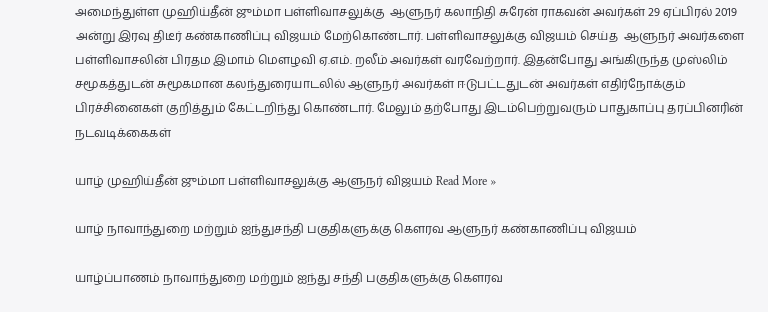அமைந்துள்ள முஹிய்தீன் ஜும்மா பள்ளிவாசலுக்கு  ஆளுநர் கலாநிதி சுரேன் ராகவன் அவர்கள் 29 ஏப்பிரல் 2019 அன்று இரவு திடீர் கண்காணிப்பு விஜயம் மேற்கொண்டார். பள்ளிவாசலுக்கு விஜயம் செய்த  ஆளுநர் அவர்களை பள்ளிவாசலின் பிரதம இமாம் மௌழவி ஏ.எம். றலீம் அவர்கள் வரவேற்றார். இதன்போது அங்கிருந்த முஸ்லிம் சமூகத்துடன் சுமூகமான கலந்துரையாடலில் ஆளுநர் அவர்கள் ஈடுபட்டதுடன் அவர்கள் எதிர்நோக்கும் பிரச்சினைகள் குறித்தும் கேட்டறிந்து கொண்டார். மேலும் தற்போது இடம்பெற்றுவரும் பாதுகாப்பு தரப்பினரின் நடவடிக்கைகள்

யாழ் முஹிய்தீன் ஜும்மா பள்ளிவாசலுக்கு ஆளுநர் விஜயம் Read More »

யாழ் நாவாந்துறை மற்றும் ஐந்துசந்தி பகுதிகளுக்கு கௌரவ ஆளுநர் கண்காணிப்பு விஜயம்

யாழ்ப்பாணம் நாவாந்துறை மற்றும் ஐந்து சந்தி பகுதிகளுக்கு கௌரவ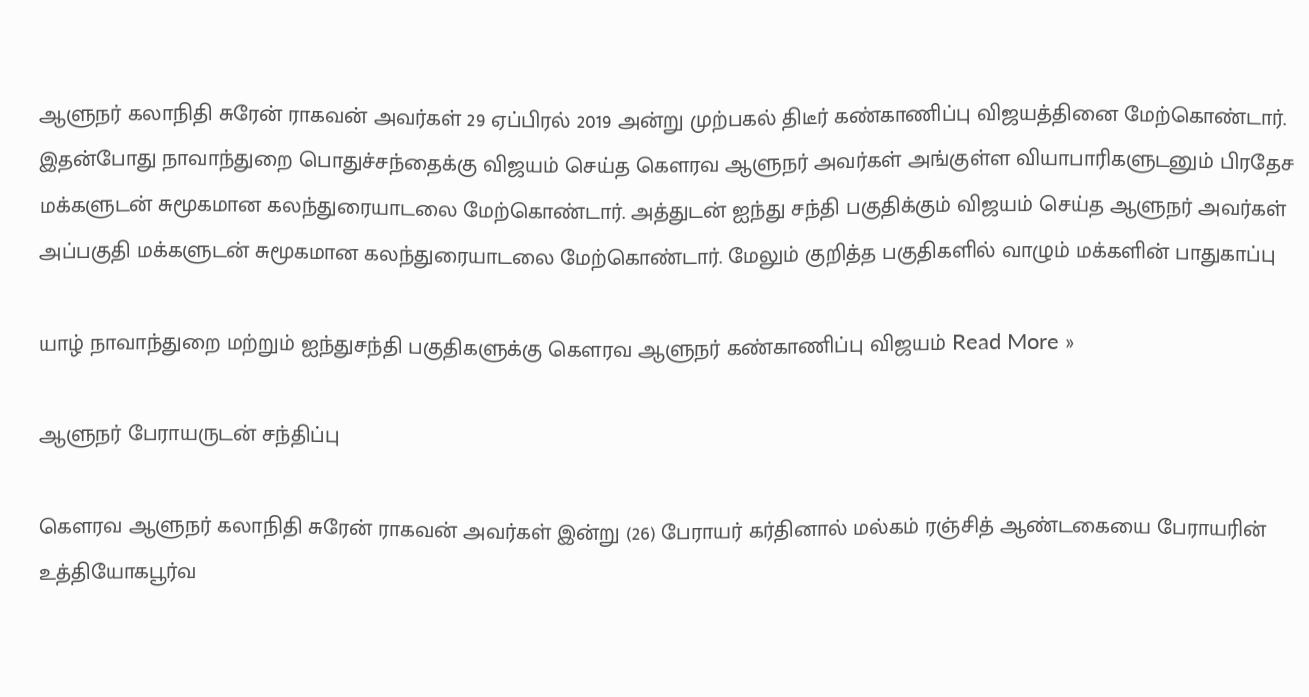ஆளுநர் கலாநிதி சுரேன் ராகவன் அவர்கள் 29 ஏப்பிரல் 2019 அன்று முற்பகல் திடீர் கண்காணிப்பு விஜயத்தினை மேற்கொண்டார். இதன்போது நாவாந்துறை பொதுச்சந்தைக்கு விஜயம் செய்த கௌரவ ஆளுநர் அவர்கள் அங்குள்ள வியாபாரிகளுடனும் பிரதேச மக்களுடன் சுமூகமான கலந்துரையாடலை மேற்கொண்டார். அத்துடன் ஐந்து சந்தி பகுதிக்கும் விஜயம் செய்த ஆளுநர் அவர்கள் அப்பகுதி மக்களுடன் சுமூகமான கலந்துரையாடலை மேற்கொண்டார். மேலும் குறித்த பகுதிகளில் வாழும் மக்களின் பாதுகாப்பு

யாழ் நாவாந்துறை மற்றும் ஐந்துசந்தி பகுதிகளுக்கு கௌரவ ஆளுநர் கண்காணிப்பு விஜயம் Read More »

ஆளுநர் பேராயருடன் சந்திப்பு

கௌரவ ஆளுநர் கலாநிதி சுரேன் ராகவன் அவர்கள் இன்று (26) பேராயர் கர்தினால் மல்கம் ரஞ்சித் ஆண்டகையை பேராயரின் உத்தியோகபூர்வ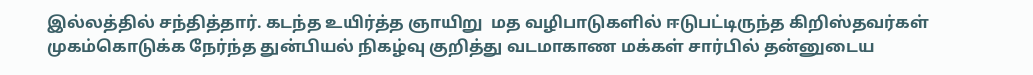இல்லத்தில் சந்தித்தார். கடந்த உயிர்த்த ஞாயிறு  மத வழிபாடுகளில் ஈடுபட்டிருந்த கிறிஸ்தவர்கள் முகம்கொடுக்க நேர்ந்த துன்பியல் நிகழ்வு குறித்து வடமாகாண மக்கள் சார்பில் தன்னுடைய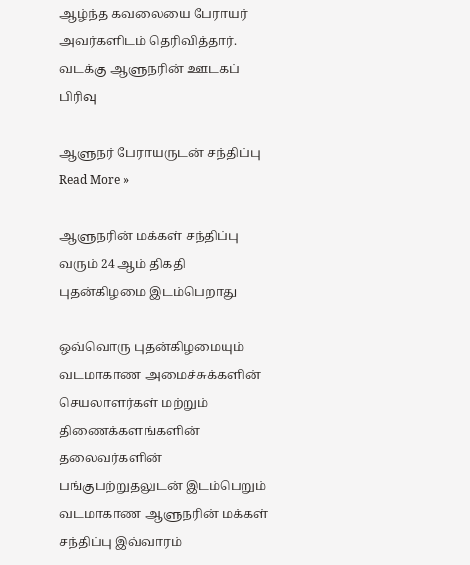ஆழ்ந்த கவலையை பேராயர் அவர்களிடம் தெரிவித்தார். வடக்கு ஆளுநரின் ஊடகப் பிரிவு

ஆளுநர் பேராயருடன் சந்திப்பு Read More »

ஆளுநரின் மக்கள் சந்திப்பு வரும் 24 ஆம் திகதி புதன்கிழமை இடம்பெறாது

ஒவ்வொரு புதன்கிழமையும் வடமாகாண அமைச்சுக்களின் செயலாளர்கள் மற்றும் திணைக்களங்களின் தலைவர்களின் பங்குபற்றுதலுடன் இடம்பெறும் வடமாகாண ஆளுநரின் மக்கள் சந்திப்பு இவ்வாரம்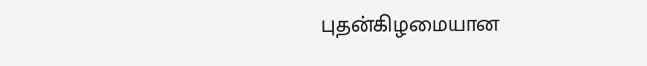புதன்கிழமையான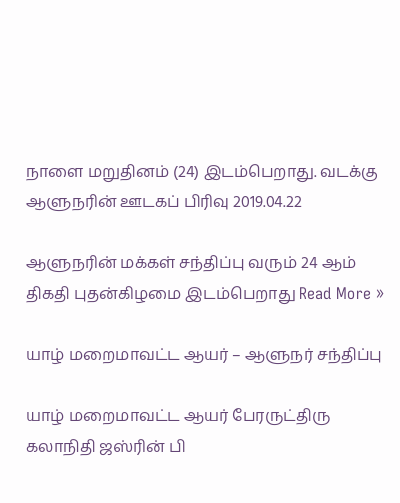நாளை மறுதினம் (24) இடம்பெறாது. வடக்கு ஆளுநரின் ஊடகப் பிரிவு 2019.04.22

ஆளுநரின் மக்கள் சந்திப்பு வரும் 24 ஆம் திகதி புதன்கிழமை இடம்பெறாது Read More »

யாழ் மறைமாவட்ட ஆயர் – ஆளுநர் சந்திப்பு

யாழ் மறைமாவட்ட ஆயர் பேரருட்திரு கலாநிதி ஜஸ்ரின் பி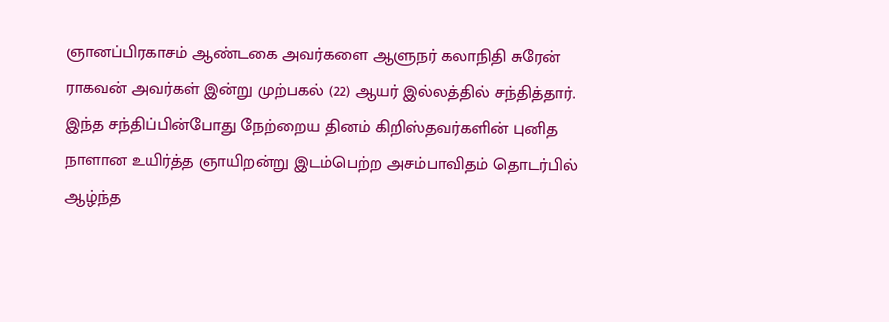ஞானப்பிரகாசம் ஆண்டகை அவர்களை ஆளுநர் கலாநிதி சுரேன் ராகவன் அவர்கள் இன்று முற்பகல் (22) ஆயர் இல்லத்தில் சந்தித்தார். இந்த சந்திப்பின்போது நேற்றைய தினம் கிறிஸ்தவர்களின் புனித நாளான உயிர்த்த ஞாயிறன்று இடம்பெற்ற அசம்பாவிதம் தொடர்பில் ஆழ்ந்த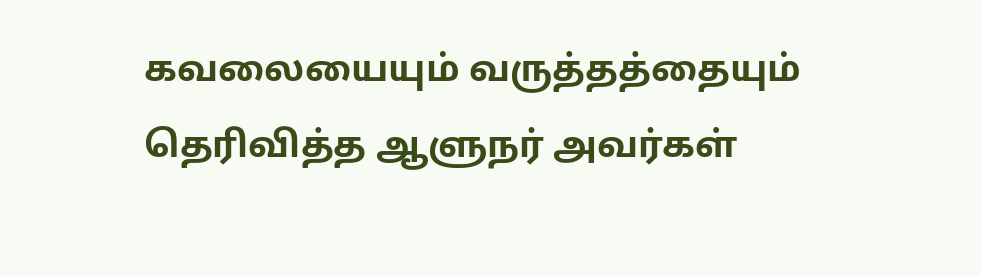கவலையையும் வருத்தத்தையும் தெரிவித்த ஆளுநர் அவர்கள்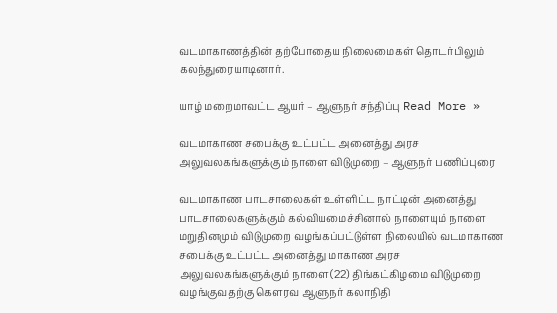வடமாகாணத்தின் தற்போதைய நிலைமைகள் தொடர்பிலும் கலந்துரையாடினார்.

யாழ் மறைமாவட்ட ஆயர் – ஆளுநர் சந்திப்பு Read More »

வடமாகாண சபைக்கு உட்பட்ட அனைத்து அரச அலுவலகங்களுக்கும் நாளை விடுமுறை – ஆளுநர் பணிப்புரை

வடமாகாண பாடசாலைகள் உள்ளிட்ட நாட்டின் அனைத்து பாடசாலைகளுக்கும் கல்வியமைச்சினால் நாளையும் நாளை மறுதினமும் விடுமுறை வழங்கப்பட்டுள்ள நிலையில் வடமாகாண சபைக்கு உட்பட்ட அனைத்து மாகாண அரச அலுவலகங்களுக்கும் நாளை(22) திங்கட்கிழமை விடுமுறை வழங்குவதற்கு கௌரவ ஆளுநர் கலாநிதி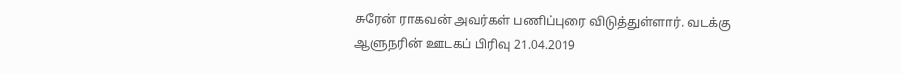சுரேன் ராகவன் அவர்கள் பணிப்புரை விடுத்துள்ளார். வடக்கு ஆளுநரின் ஊடகப் பிரிவு 21.04.2019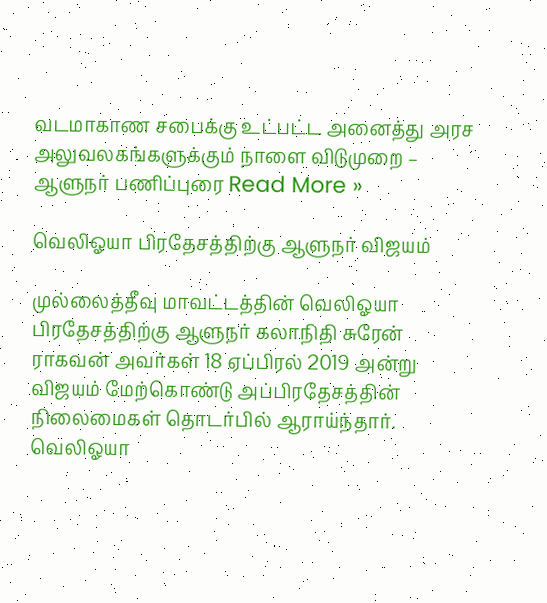வடமாகாண சபைக்கு உட்பட்ட அனைத்து அரச அலுவலகங்களுக்கும் நாளை விடுமுறை – ஆளுநர் பணிப்புரை Read More »

வெலிஓயா பிரதேசத்திற்கு ஆளுநர் விஜயம்

முல்லைத்தீவு மாவட்டத்தின் வெலிஓயா பிரதேசத்திற்கு ஆளுநர் கலாநிதி சுரேன் ராகவன் அவர்கள் 18 ஏப்பிரல் 2019 அன்று விஜயம் மேற்கொண்டு அப்பிரதேசத்தின் நிலைமைகள் தொடர்பில் ஆராய்ந்தார். வெலிஓயா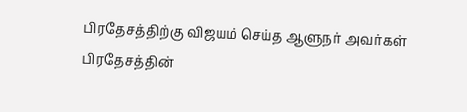பிரதேசத்திற்கு விஜயம் செய்த ஆளுநர் அவர்கள் பிரதேசத்தின்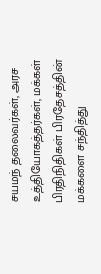சயமந் தலைவர்கள், அரச உத்தியோகத்தர்கள், மக்கள் பிரதிநிதிகள் பிரதேசத்தின் மக்களை சந்தித்து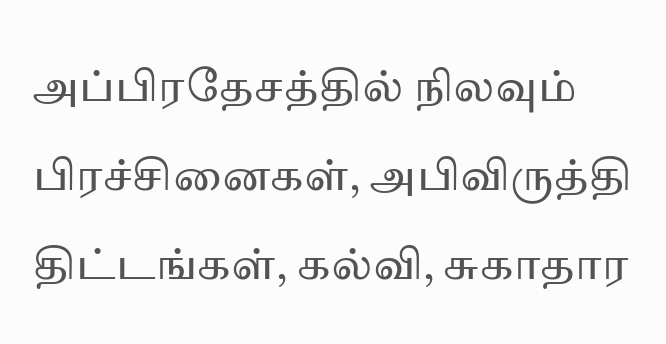அப்பிரதேசத்தில் நிலவும் பிரச்சினைகள், அபிவிருத்தி திட்டங்கள், கல்வி, சுகாதார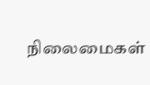நிலைமைகள்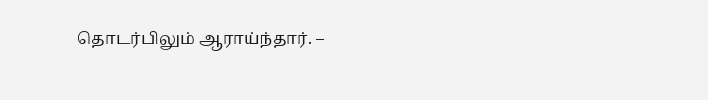தொடர்பிலும் ஆராய்ந்தார். –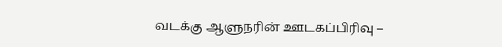வடக்கு ஆளுநரின் ஊடகப்பிரிவு –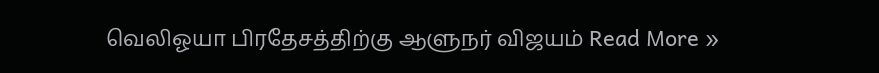வெலிஓயா பிரதேசத்திற்கு ஆளுநர் விஜயம் Read More »